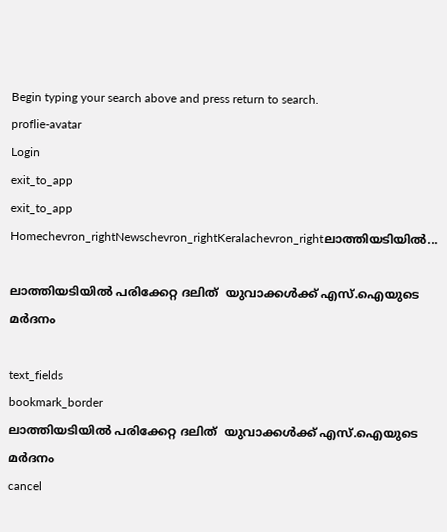Begin typing your search above and press return to search.
proflie-avatar
Login
exit_to_app
exit_to_app
Homechevron_rightNewschevron_rightKeralachevron_rightലാത്തിയടിയില്‍...

ലാത്തിയടിയില്‍ പരിക്കേറ്റ ദലിത്  യുവാക്കള്‍ക്ക് എസ്.ഐയുടെ മര്‍ദനം

text_fields
bookmark_border
ലാത്തിയടിയില്‍ പരിക്കേറ്റ ദലിത്  യുവാക്കള്‍ക്ക് എസ്.ഐയുടെ മര്‍ദനം
cancel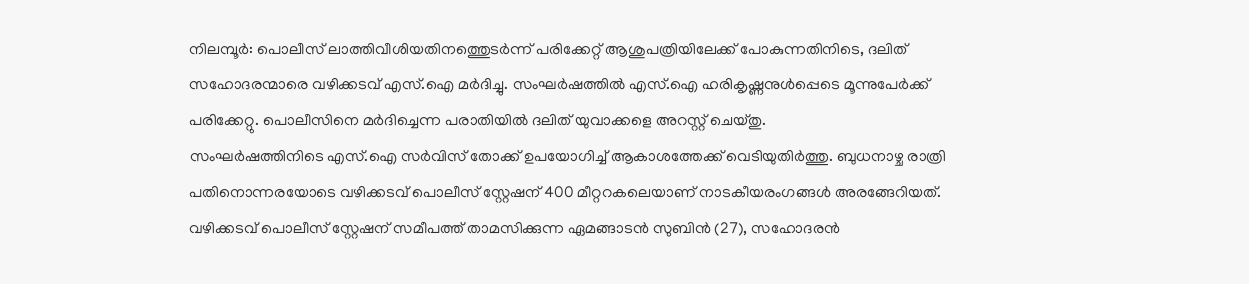നിലമ്പൂര്‍: പൊലീസ് ലാത്തിവീശിയതിനത്തെുടര്‍ന്ന് പരിക്കേറ്റ് ആശുപത്രിയിലേക്ക് പോകുന്നതിനിടെ, ദലിത് സഹോദരന്മാരെ വഴിക്കടവ് എസ്.ഐ മര്‍ദിച്ചു. സംഘര്‍ഷത്തില്‍ എസ്.ഐ ഹരികൃഷ്ണനുള്‍പ്പെടെ മൂന്നുപേര്‍ക്ക് പരിക്കേറ്റു. പൊലീസിനെ മര്‍ദിച്ചെന്ന പരാതിയില്‍ ദലിത് യുവാക്കളെ അറസ്റ്റ് ചെയ്തു.
സംഘര്‍ഷത്തിനിടെ എസ്.ഐ സര്‍വിസ് തോക്ക് ഉപയോഗിച്ച് ആകാശത്തേക്ക് വെടിയുതിര്‍ത്തു. ബുധനാഴ്ച രാത്രി പതിനൊന്നരയോടെ വഴിക്കടവ് പൊലീസ് സ്റ്റേഷന് 400 മീറ്ററകലെയാണ് നാടകീയരംഗങ്ങള്‍ അരങ്ങേറിയത്. വഴിക്കടവ് പൊലീസ് സ്റ്റേഷന് സമീപത്ത് താമസിക്കുന്ന ഏമങ്ങാടന്‍ സുബിന്‍ (27), സഹോദരന്‍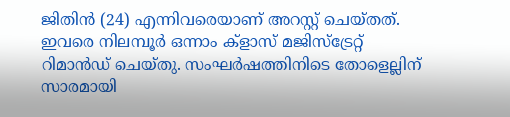ജിതിന്‍ (24) എന്നിവരെയാണ് അറസ്റ്റ് ചെയ്തത്. ഇവരെ നിലമ്പൂര്‍ ഒന്നാം ക്ളാസ് മജിസ്ട്രേറ്റ് റിമാന്‍ഡ് ചെയ്തു. സംഘര്‍ഷത്തിനിടെ തോളെല്ലിന് സാരമായി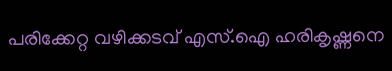പരിക്കേറ്റ വഴിക്കടവ് എസ്.ഐ ഹരികൃഷ്ണനെ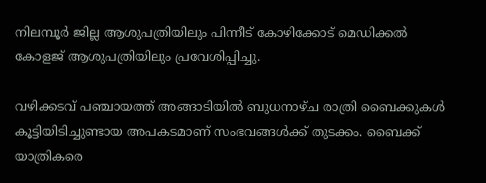നിലമ്പൂര്‍ ജില്ല ആശുപത്രിയിലും പിന്നീട് കോഴിക്കോട് മെഡിക്കല്‍ കോളജ് ആശുപത്രിയിലും പ്രവേശിപ്പിച്ചു.

വഴിക്കടവ് പഞ്ചായത്ത് അങ്ങാടിയില്‍ ബുധനാഴ്ച രാത്രി ബൈക്കുകള്‍ കൂട്ടിയിടിച്ചുണ്ടായ അപകടമാണ് സംഭവങ്ങള്‍ക്ക് തുടക്കം. ബൈക്ക് യാത്രികരെ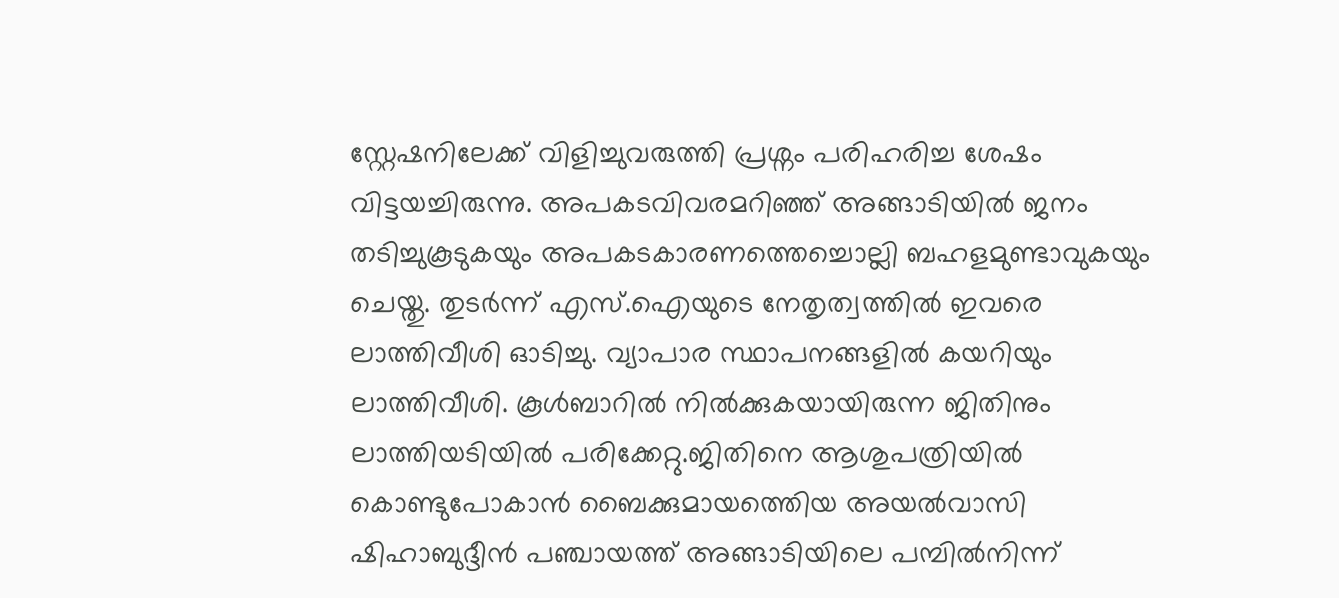സ്റ്റേഷനിലേക്ക് വിളിച്ചുവരുത്തി പ്രശ്നം പരിഹരിച്ച ശേഷം വിട്ടയച്ചിരുന്നു. അപകടവിവരമറിഞ്ഞ് അങ്ങാടിയില്‍ ജനം തടിച്ചുകൂടുകയും അപകടകാരണത്തെച്ചൊല്ലി ബഹളമുണ്ടാവുകയും ചെയ്തു. തുടര്‍ന്ന് എസ്.ഐയുടെ നേതൃത്വത്തില്‍ ഇവരെ ലാത്തിവീശി ഓടിച്ചു. വ്യാപാര സ്ഥാപനങ്ങളില്‍ കയറിയും ലാത്തിവീശി. കൂള്‍ബാറില്‍ നില്‍ക്കുകയായിരുന്ന ജിതിനും ലാത്തിയടിയില്‍ പരിക്കേറ്റു.ജിതിനെ ആശുപത്രിയില്‍ കൊണ്ടുപോകാന്‍ ബൈക്കുമായത്തെിയ അയല്‍വാസി ഷിഹാബുദ്ദീന്‍ പഞ്ചായത്ത് അങ്ങാടിയിലെ പമ്പില്‍നിന്ന്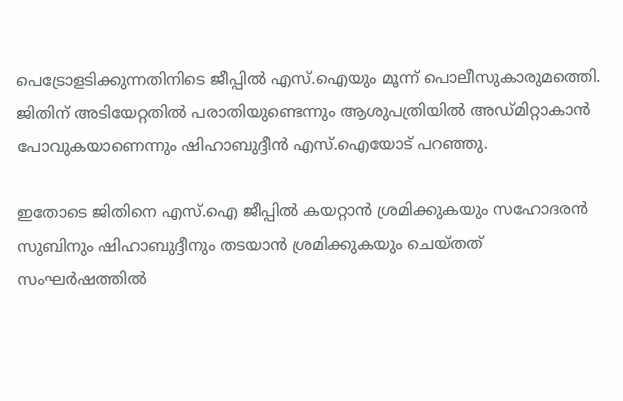പെട്രോളടിക്കുന്നതിനിടെ ജീപ്പില്‍ എസ്.ഐയും മൂന്ന് പൊലീസുകാരുമത്തെി. ജിതിന് അടിയേറ്റതില്‍ പരാതിയുണ്ടെന്നും ആശുപത്രിയില്‍ അഡ്മിറ്റാകാന്‍ പോവുകയാണെന്നും ഷിഹാബുദ്ദീന്‍ എസ്.ഐയോട് പറഞ്ഞു.

ഇതോടെ ജിതിനെ എസ്.ഐ ജീപ്പില്‍ കയറ്റാന്‍ ശ്രമിക്കുകയും സഹോദരന്‍ സുബിനും ഷിഹാബുദ്ദീനും തടയാന്‍ ശ്രമിക്കുകയും ചെയ്തത് സംഘര്‍ഷത്തില്‍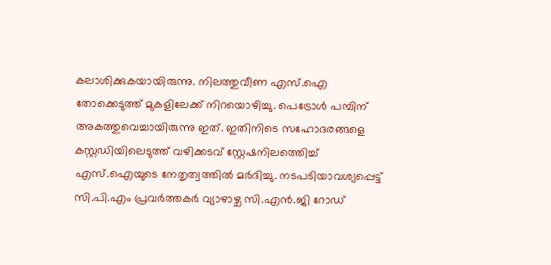കലാശിക്കുകയായിരുന്നു. നിലത്തുവീണ എസ്.ഐ തോക്കെടുത്ത് മുകളിലേക്ക് നിറയൊഴിച്ചു. പെട്രോള്‍ പമ്പിന് അകത്തുവെച്ചായിരുന്നു ഇത്. ഇതിനിടെ സഹോദരങ്ങളെ കസ്റ്റഡിയിലെടുത്ത് വഴിക്കടവ് സ്റ്റേഷനിലത്തെിച്ച് എസ്.ഐയുടെ നേതൃത്വത്തില്‍ മര്‍ദിച്ചു. നടപടിയാവശ്യപ്പെട്ട് സി.പി.എം പ്രവര്‍ത്തകര്‍ വ്യാഴാഴ്ച സി.എന്‍.ജി റോഡ്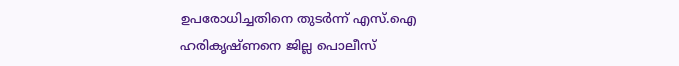ഉപരോധിച്ചതിനെ തുടര്‍ന്ന് എസ്.ഐ ഹരികൃഷ്ണനെ ജില്ല പൊലീസ്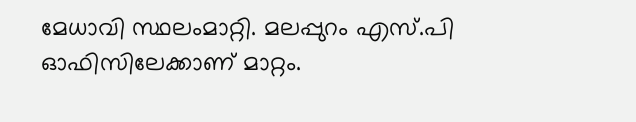മേധാവി സ്ഥലംമാറ്റി. മലപ്പുറം എസ്.പി ഓഫിസിലേക്കാണ് മാറ്റം.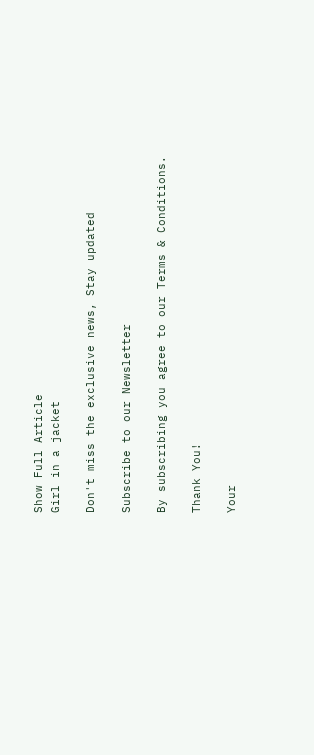Show Full Article
Girl in a jacket

Don't miss the exclusive news, Stay updated

Subscribe to our Newsletter

By subscribing you agree to our Terms & Conditions.

Thank You!

Your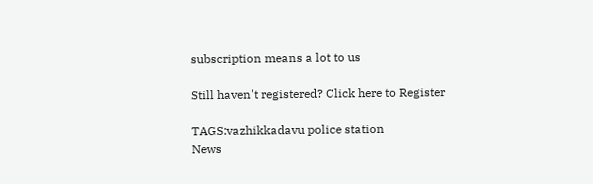subscription means a lot to us

Still haven't registered? Click here to Register

TAGS:vazhikkadavu police station
News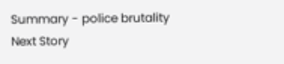Summary - police brutality
Next Story